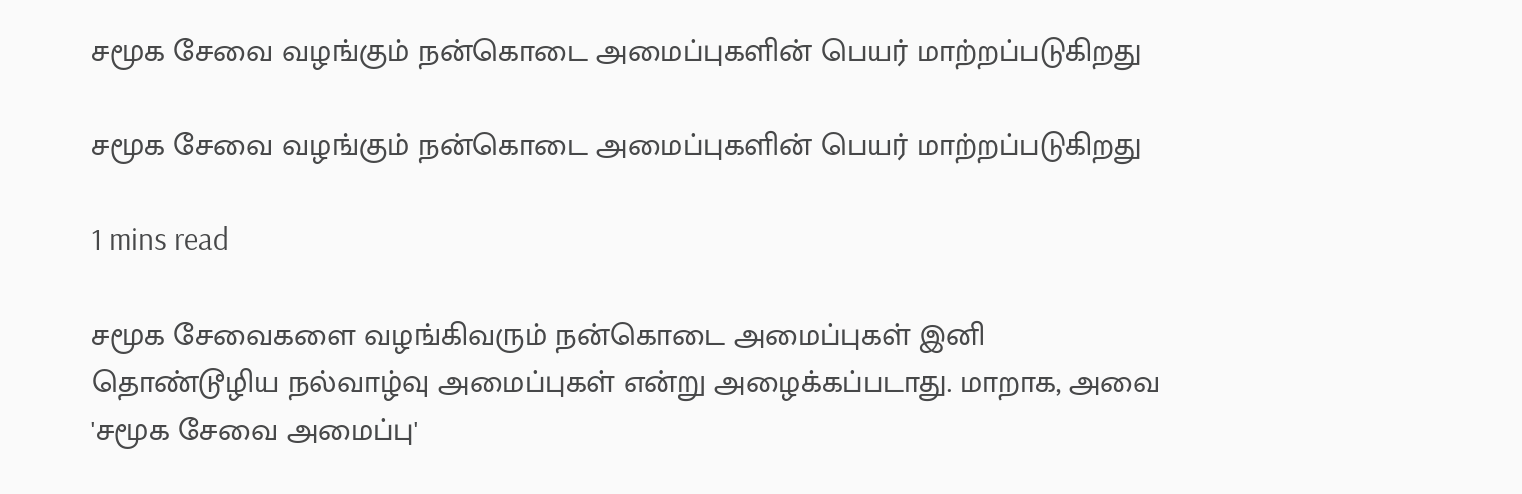சமூக சேவை வழங்கும் நன்கொடை அமைப்புகளின் பெயர் மாற்றப்படுகிறது

சமூக சேவை வழங்கும் நன்கொடை அமைப்புகளின் பெயர் மாற்றப்படுகிறது

1 mins read

சமூக சேவைகளை வழங்கிவரும் நன்கொடை அமைப்புகள் இனி தொண்டூழிய நல்வாழ்வு அமைப்புகள் என்று அழைக்கப்படாது. மாறாக, அவை 'சமூக சேவை அமைப்பு'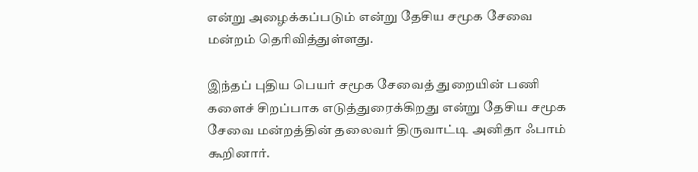என்று அழைக்கப்படும் என்று தேசிய சமூக சேவை மன்றம் தெரிவித்துள்ளது.

இந்தப் புதிய பெயர் சமூக சேவைத் துறையின் பணி களைச் சிறப்பாக எடுத்துரைக்கிறது என்று தேசிய சமூக சேவை மன்றத்தின் தலைவர் திருவாட்டி அனிதா ஃபாம் கூறினார்.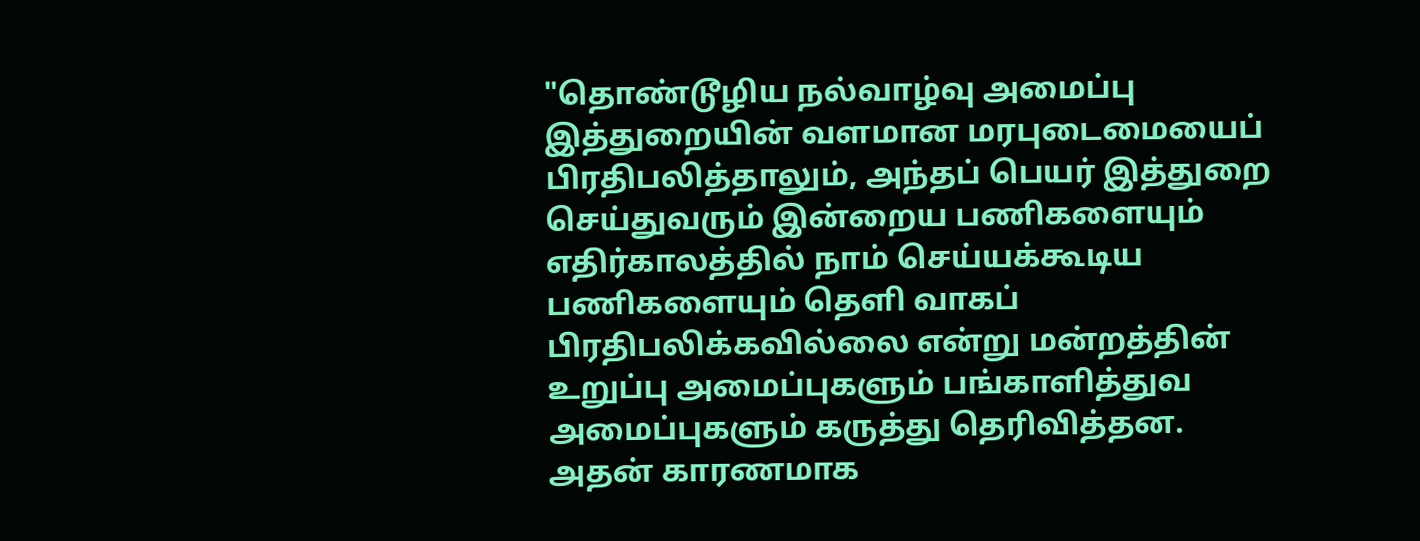"தொண்டூழிய நல்வாழ்வு அமைப்பு இத்துறையின் வளமான மரபுடைமையைப் பிரதிபலித்தாலும், அந்தப் பெயர் இத்துறை செய்துவரும் இன்றைய பணிகளையும் எதிர்காலத்தில் நாம் செய்யக்கூடிய பணிகளையும் தெளி வாகப் பிரதிபலிக்கவில்லை என்று மன்றத்தின் உறுப்பு அமைப்புகளும் பங்காளித்துவ அமைப்புகளும் கருத்து தெரிவித்தன. அதன் காரணமாக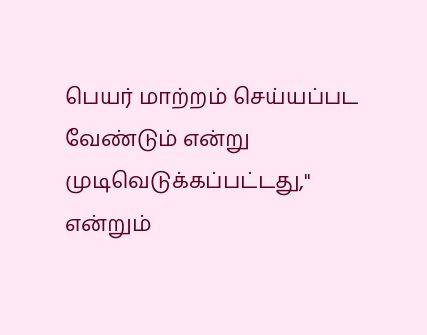பெயர் மாற்றம் செய்யப்பட வேண்டும் என்று முடிவெடுக்கப்பட்டது," என்றும்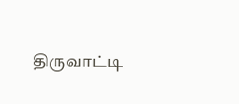திருவாட்டி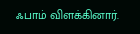ஃபாம் விளக்கினார்.